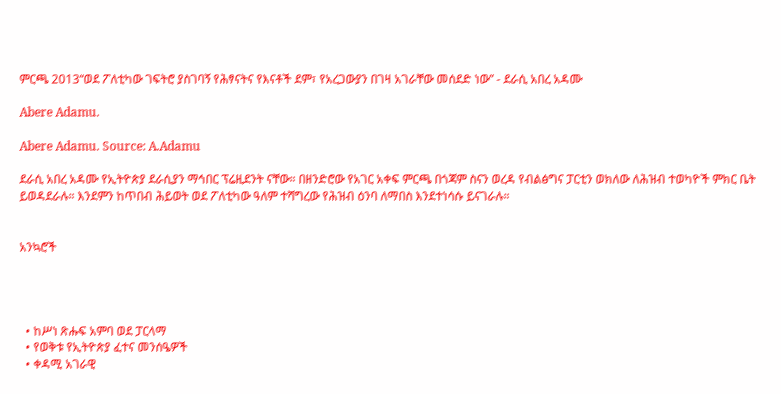ምርጫ 2013“ወደ ፖለቲካው ገፍትሮ ያስገባኝ የሕፃናትና የእናቶች ደም፣ የአረጋውያን በገዛ አገራቸው መሰደድ ነው” - ደራሲ አበረ አዳሙ

Abere Adamu.

Abere Adamu. Source: A.Adamu

ደራሲ አበረ አዳሙ የኢትዮጵያ ደራሲያን ማኅበር ፕሬዚደንት ናቸው። በዘንድሮው የአገር አቀፍ ምርጫ በጎጃም ስናን ወረዳ የብልፅግና ፓርቲን ወክለው ለሕዝብ ተወካዮች ምክር ቤት ይወዳደራሉ። እንደምን ከጥበብ ሕይወት ወደ ፖለቲካው ዓለም ተሻግረው የሕዝብ ዕንባ ለማበስ እንደተነሳሱ ይናገራሉ።


አንኳሮች




  • ከሥነ ጽሑፍ አምባ ወደ ፓርላማ
  • የወቅቱ የኢትዮጵያ ፈተና መንሰዔዎች
  • ቀዳሚ አገራዊ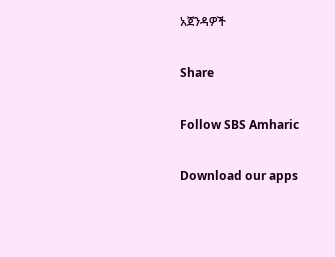አጀንዳዎች

Share

Follow SBS Amharic

Download our apps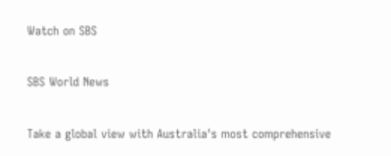Watch on SBS

SBS World News

Take a global view with Australia's most comprehensive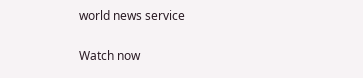world news service

Watch now